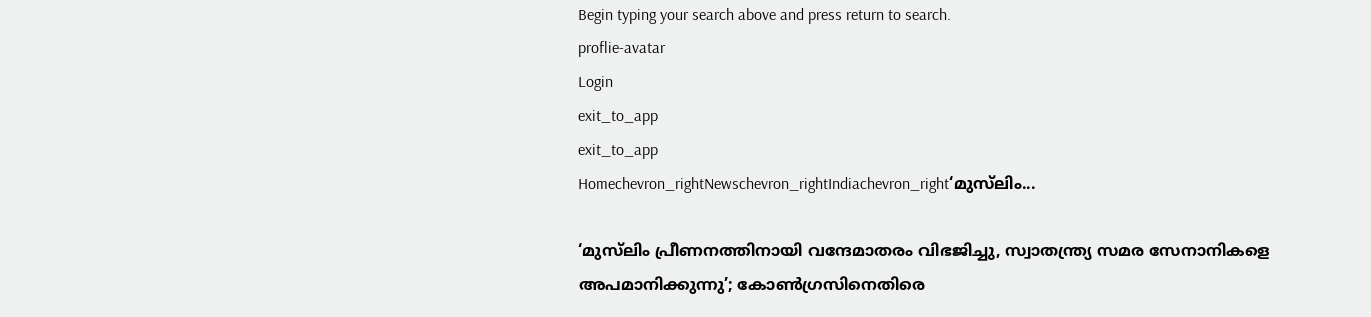Begin typing your search above and press return to search.
proflie-avatar
Login
exit_to_app
exit_to_app
Homechevron_rightNewschevron_rightIndiachevron_right‘മുസ്‍ലിം...

‘മുസ്‍ലിം പ്രീണനത്തിനായി വന്ദേമാതരം വിഭജിച്ചു, സ്വാതന്ത്ര്യ സമര സേനാനികളെ അപമാനിക്കുന്നു’; കോൺഗ്രസിനെതിരെ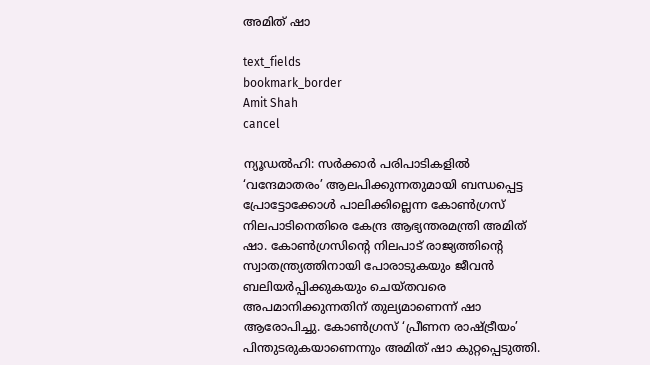അമിത് ഷാ

text_fields
bookmark_border
Amit Shah
cancel

ന്യൂഡൽഹി: സർക്കാർ പരിപാടികളിൽ ‘വന്ദേമാതരം’ ആലപിക്കുന്നതുമായി ബന്ധപ്പെട്ട പ്രോട്ടോക്കോൾ പാലിക്കില്ലെന്ന കോൺഗ്രസ് നിലപാടിനെതിരെ കേന്ദ്ര ആഭ്യന്തരമന്ത്രി അമിത് ഷാ. കോൺഗ്രസിന്റെ നിലപാട് രാജ്യത്തിന്റെ സ്വാതന്ത്ര്യത്തിനായി പോരാടുകയും ജീവൻ ബലിയർപ്പിക്കുകയും ചെയ്തവരെ അപമാനിക്കുന്നതിന് തുല്യമാണെന്ന് ഷാ ആരോപിച്ചു. കോൺഗ്രസ് ‘പ്രീണന രാഷ്ട്രീയം’ പിന്തുടരുകയാണെന്നും അമിത് ഷാ കുറ്റപ്പെടുത്തി.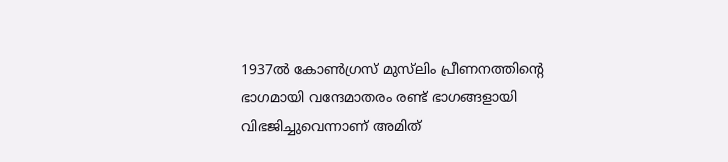1937ൽ കോൺഗ്രസ് മുസ്‍ലിം പ്രീണനത്തിന്റെ ഭാഗമായി വന്ദേമാതരം രണ്ട് ഭാഗങ്ങളായി വിഭജിച്ചുവെന്നാണ് അമിത്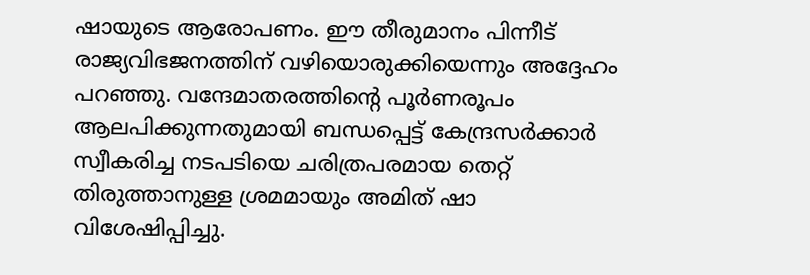ഷായുടെ ആരോപണം. ഈ തീരുമാനം പിന്നീട് രാജ്യവിഭജനത്തിന് വഴിയൊരുക്കിയെന്നും അദ്ദേഹം പറഞ്ഞു. വന്ദേമാതരത്തിന്റെ പൂർണരൂപം ആലപിക്കുന്നതുമായി ബന്ധപ്പെട്ട് കേന്ദ്രസർക്കാർ സ്വീകരിച്ച നടപടിയെ ചരിത്രപരമായ തെറ്റ് തിരുത്താനുള്ള ശ്രമമായും അമിത് ഷാ വിശേഷിപ്പിച്ചു.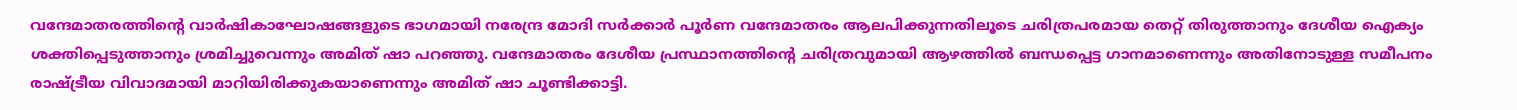വന്ദേമാതരത്തിന്റെ വാർഷികാഘോഷങ്ങളുടെ ഭാഗമായി നരേന്ദ്ര മോദി സർക്കാർ പൂർണ വന്ദേമാതരം ആലപിക്കുന്നതിലൂടെ ചരിത്രപരമായ തെറ്റ് തിരുത്താനും ദേശീയ ഐക്യം ശക്തിപ്പെടുത്താനും ശ്രമിച്ചുവെന്നും അമിത് ഷാ പറഞ്ഞു. വന്ദേമാതരം ദേശീയ പ്രസ്ഥാനത്തിന്റെ ചരിത്രവുമായി ആഴത്തിൽ ബന്ധപ്പെട്ട ഗാനമാണെന്നും അതിനോടുള്ള സമീപനം രാഷ്ട്രീയ വിവാദമായി മാറിയിരിക്കുകയാണെന്നും അമിത് ഷാ ചൂണ്ടിക്കാട്ടി.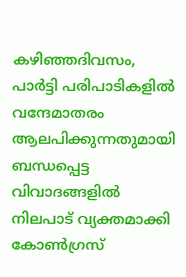കഴിഞ്ഞദിവസം, പാർട്ടി പരിപാടികളിൽ വന്ദേമാതരം ആലപിക്കുന്നതുമായി ബന്ധപ്പെട്ട വിവാദങ്ങളിൽ നിലപാട് വ്യക്തമാക്കി കോൺഗ്രസ്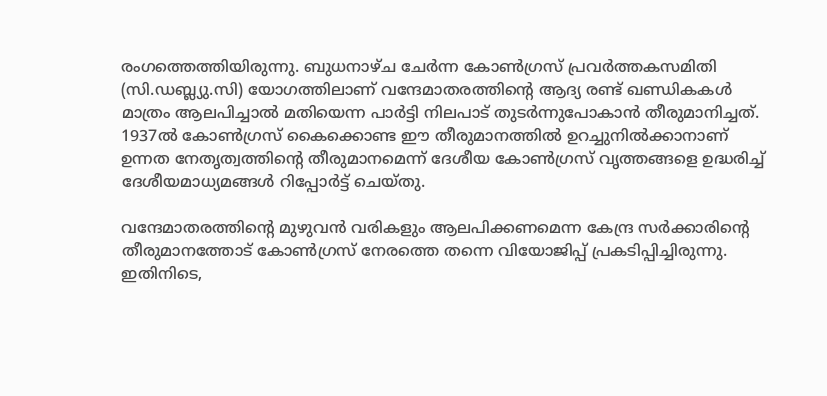രംഗത്തെത്തിയിരുന്നു. ബുധനാഴ്ച ചേർന്ന കോൺഗ്രസ് പ്രവർത്തകസമിതി (സി.ഡബ്ല്യു.സി) യോഗത്തിലാണ് വന്ദേമാതരത്തിന്റെ ആദ്യ രണ്ട് ഖണ്ഡികകൾ മാത്രം ആലപിച്ചാൽ മതിയെന്ന പാർട്ടി നിലപാട് തുടർന്നുപോകാൻ തീരുമാനിച്ചത്. 1937ൽ കോൺഗ്രസ് കൈക്കൊണ്ട ഈ തീരുമാനത്തിൽ ഉറച്ചുനിൽക്കാനാണ് ഉന്നത നേതൃത്വത്തിന്റെ തീരുമാനമെന്ന് ദേശീയ കോൺഗ്രസ് വൃത്തങ്ങളെ ഉദ്ധരിച്ച് ദേശീയമാധ്യമങ്ങൾ റിപ്പോർട്ട് ചെയ്തു.

വന്ദേമാതരത്തിന്റെ മുഴുവൻ വരികളും ആലപിക്കണമെന്ന കേന്ദ്ര സർക്കാരിന്റെ തീരുമാനത്തോട് കോൺഗ്രസ് നേരത്തെ തന്നെ വിയോജിപ്പ് പ്രകടിപ്പിച്ചിരുന്നു. ഇതിനിടെ,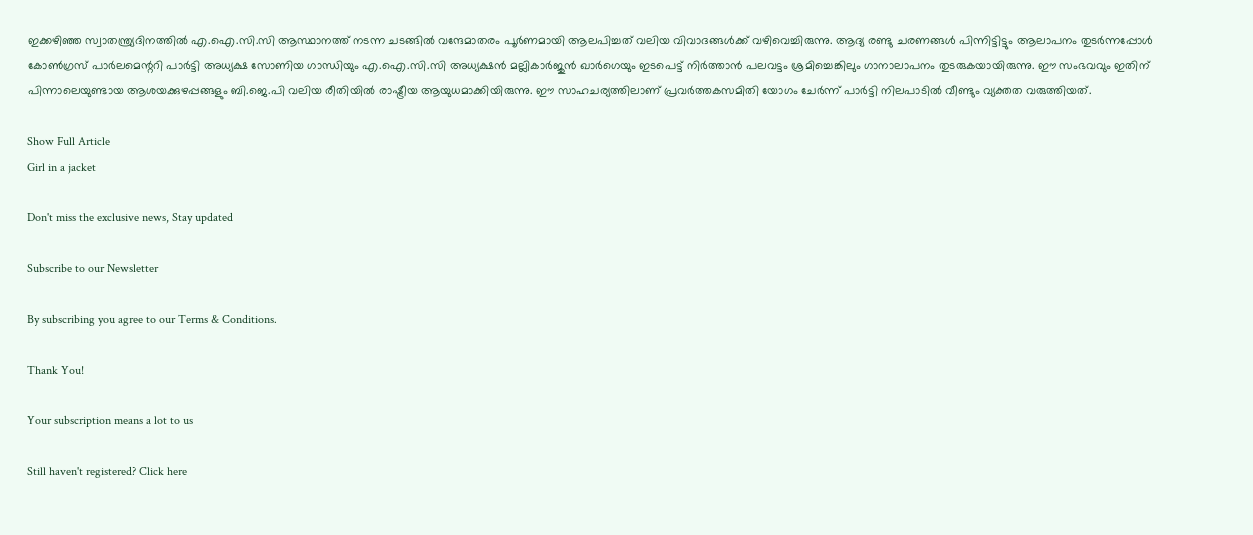ഇക്കഴിഞ്ഞ സ്വാതന്ത്ര്യദിനത്തിൽ എ.ഐ.സി.സി ആസ്ഥാനത്ത് നടന്ന ചടങ്ങിൽ വന്ദേമാതരം പൂർണമായി ആലപിച്ചത് വലിയ വിവാദങ്ങൾക്ക് വഴിവെച്ചിരുന്നു. ആദ്യ രണ്ടു ചരണങ്ങൾ പിന്നിട്ടിട്ടും ആലാപനം തുടർന്നപ്പോൾ കോൺഗ്രസ് പാർലമെന്ററി പാർട്ടി അധ്യക്ഷ സോണിയ ഗാന്ധിയും എ.ഐ.സി.സി അധ്യക്ഷൻ മല്ലികാർജുൻ ഖാർഗെയും ഇടപെട്ട് നിർത്താൻ പലവട്ടം ശ്രമിച്ചെങ്കിലും ഗാനാലാപനം തുടരുകയായിരുന്നു. ഈ സംഭവവും ഇതിന് പിന്നാലെയുണ്ടായ ആശയക്കുഴപ്പങ്ങളും ബി.ജെ.പി വലിയ രീതിയിൽ രാഷ്ട്രീയ ആയുധമാക്കിയിരുന്നു. ഈ സാഹചര്യത്തിലാണ് പ്രവർത്തകസമിതി യോഗം ചേർന്ന് പാർട്ടി നിലപാടിൽ വീണ്ടും വ്യക്തത വരുത്തിയത്.

Show Full Article
Girl in a jacket

Don't miss the exclusive news, Stay updated

Subscribe to our Newsletter

By subscribing you agree to our Terms & Conditions.

Thank You!

Your subscription means a lot to us

Still haven't registered? Click here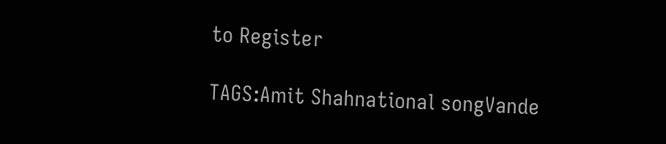to Register

TAGS:Amit Shahnational songVande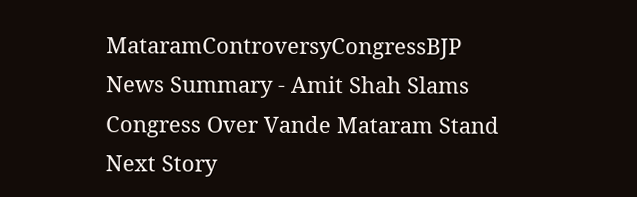MataramControversyCongressBJP
News Summary - Amit Shah Slams Congress Over Vande Mataram Stand
Next Story